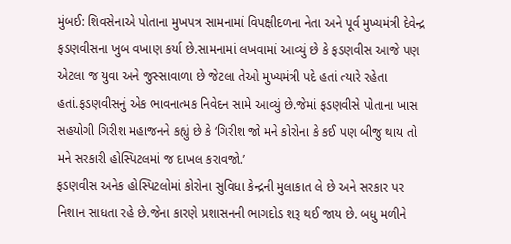મુંબઈ: શિવસેનાએ પોતાના મુખપત્ર સામનામાં વિપક્ષીદળના નેતા અને પૂર્વ મુખ્યમંત્રી દેવેન્દ્ર ફડણવીસના ખુબ વખાણ કર્યા છે.સામનામાં લખવામાં આવ્યું છે કે ફડણવીસ આજે પણ એટલા જ યુવા અને જુસ્સાવાળા છે જેટલા તેઓ મુખ્યમંત્રી પદે હતાં ત્યારે રહેતા હતાં.ફડણવીસનું એક ભાવનાત્મક નિવેદન સામે આવ્યું છે.જેમાં ફડણવીસે પોતાના ખાસ સહયોગી ગિરીશ મહાજનને કહ્યું છે કે ‘ગિરીશ જો મને કોરોના કે કઈ પણ બીજુ થાય તો મને સરકારી હોસ્પિટલમાં જ દાખલ કરાવજો.’
ફડણવીસ અનેક હોસ્પિટલોમાં કોરોના સુવિધા કેન્દ્રની મુલાકાત લે છે અને સરકાર પર નિશાન સાધતા રહે છે.જેના કારણે પ્રશાસનની ભાગદોડ શરૂ થઈ જાય છે. બધુ મળીને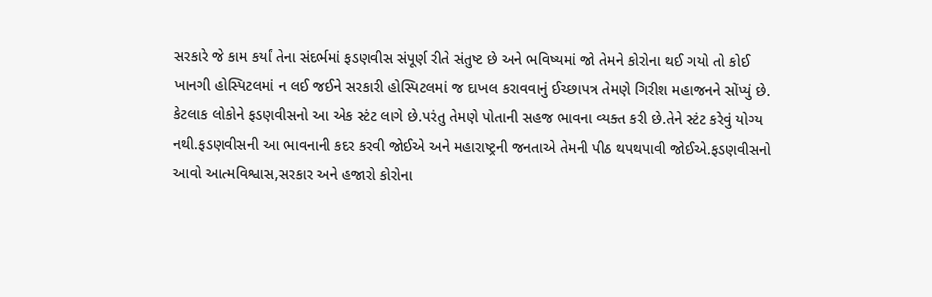સરકારે જે કામ કર્યાં તેના સંદર્ભમાં ફડણવીસ સંપૂર્ણ રીતે સંતુષ્ટ છે અને ભવિષ્યમાં જો તેમને કોરોના થઈ ગયો તો કોઈ ખાનગી હોસ્પિટલમાં ન લઈ જઈને સરકારી હોસ્પિટલમાં જ દાખલ કરાવવાનું ઈચ્છાપત્ર તેમણે ગિરીશ મહાજનને સોંપ્યું છે.
કેટલાક લોકોને ફડણવીસનો આ એક સ્ટંટ લાગે છે.પરંતુ તેમણે પોતાની સહજ ભાવના વ્યક્ત કરી છે.તેને સ્ટંટ કરેવું યોગ્ય નથી.ફડણવીસની આ ભાવનાની કદર કરવી જોઈએ અને મહારાષ્ટ્રની જનતાએ તેમની પીઠ થપથપાવી જોઈએ.ફડણવીસનો આવો આત્મવિશ્વાસ,સરકાર અને હજારો કોરોના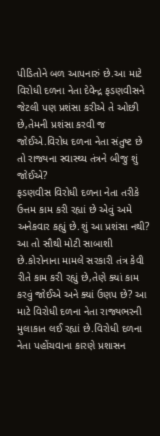પીડિતોને બળ આપનારું છે.આ માટે વિરોધી દળના નેતા દેવેન્દ્ર ફડણવીસને જેટલી પણ પ્રશંસા કરીએ તે ઓછી છે,તેમની પ્રશંસા કરવી જ જોઈએ.વિરોધ દળના નેતા સંતુષ્ટ છે તો રાજ્યના સ્વાસ્થ્ય તંત્રને બીજુ શું જોઈએ?
ફડણવીસ વિરોધી દળના નેતા તરીકે ઉત્તમ કામ કરી રહ્યાં છે એવું અમે અનેકવાર કહ્યું છે.શું આ પ્રશંસા નથી? આ તો સૌથી મોટી સાબાશી છે.કોરોનાના મામલે સરકારી તંત્ર કેવી રીતે કામ કરી રહ્યું છે,તેણે ક્યાં કામ કરવું જોઈએ અને ક્યાં ઉણપ છે? આ માટે વિરોધી દળના નેતા રાજ્યભરની મુલાકાત લઈ રહ્યાં છે.વિરોધી દળના નેતા પહોંચવાના કારણે પ્રશાસન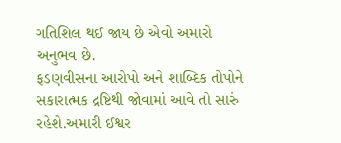ગતિશિલ થઈ જાય છે એવો અમારો અનુભવ છે.
ફડણવીસના આરોપો અને શાબ્દિક તોપોને સકારાત્મક દ્રષ્ટિથી જોવામાં આવે તો સારું રહેશે.અમારી ઈશ્વર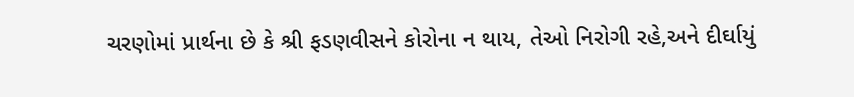ચરણોમાં પ્રાર્થના છે કે શ્રી ફડણવીસને કોરોના ન થાય, તેઓ નિરોગી રહે,અને દીર્ઘાયું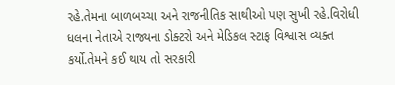રહે.તેમના બાળબચ્ચા અને રાજનીતિક સાથીઓ પણ સુખી રહે.વિરોધી ધલના નેતાએ રાજ્યના ડોક્ટરો અને મેડિકલ સ્ટાફ વિશ્વાસ વ્યક્ત કર્યો.તેમને કઈ થાય તો સરકારી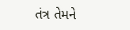તંત્ર તેમને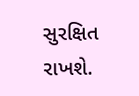સુરક્ષિત રાખશે.